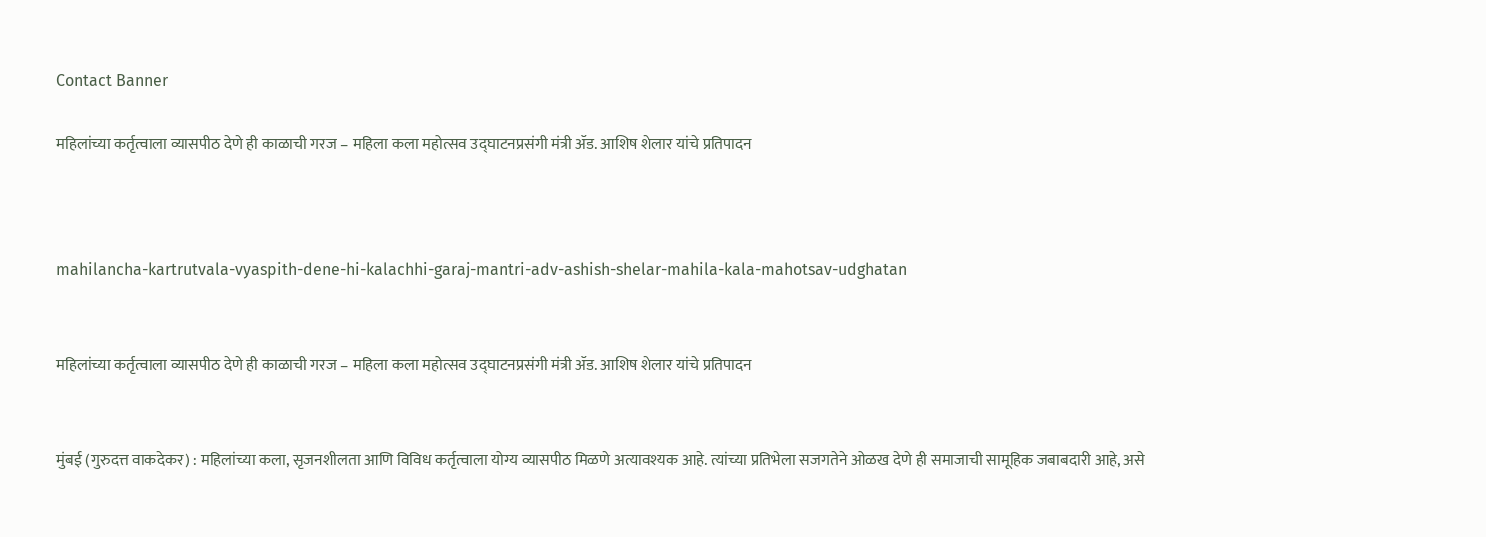Contact Banner

महिलांच्या कर्तृत्वाला व्यासपीठ देणे ही काळाची गरज – महिला कला महोत्सव उद्घाटनप्रसंगी मंत्री ॲड. आशिष शेलार यांचे प्रतिपादन



mahilancha-kartrutvala-vyaspith-dene-hi-kalachhi-garaj-mantri-adv-ashish-shelar-mahila-kala-mahotsav-udghatan


महिलांच्या कर्तृत्वाला व्यासपीठ देणे ही काळाची गरज – महिला कला महोत्सव उद्घाटनप्रसंगी मंत्री ॲड. आशिष शेलार यांचे प्रतिपादन


मुंबई (गुरुदत्त वाकदेकर) : महिलांच्या कला, सृजनशीलता आणि विविध कर्तृत्वाला योग्य व्यासपीठ मिळणे अत्यावश्यक आहे. त्यांच्या प्रतिभेला सजगतेने ओळख देणे ही समाजाची सामूहिक जबाबदारी आहे, असे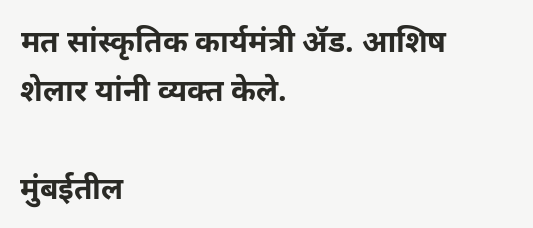मत सांस्कृतिक कार्यमंत्री ॲड. आशिष शेलार यांनी व्यक्त केले.

मुंबईतील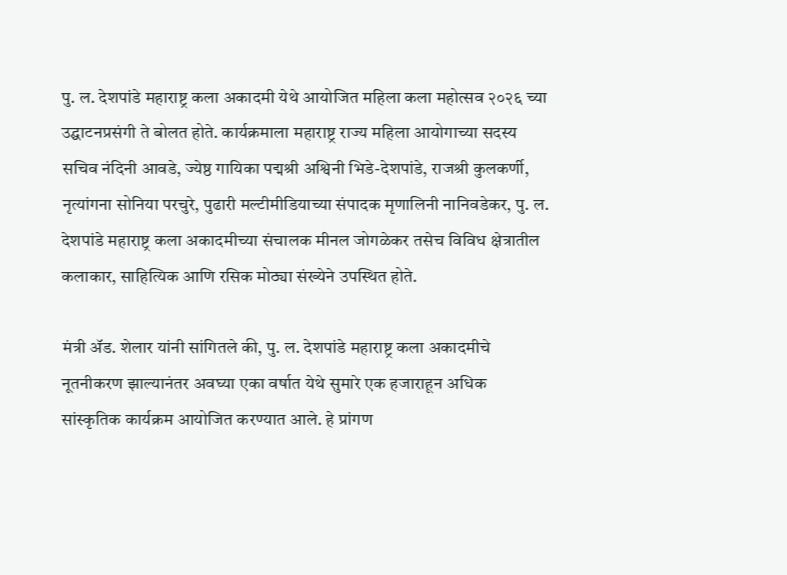पु. ल. देशपांडे महाराष्ट्र कला अकादमी येथे आयोजित महिला कला महोत्सव २०२६ च्या उद्घाटनप्रसंगी ते बोलत होते. कार्यक्रमाला महाराष्ट्र राज्य महिला आयोगाच्या सदस्य सचिव नंदिनी आवडे, ज्येष्ठ गायिका पद्मश्री अश्विनी भिडे-देशपांडे, राजश्री कुलकर्णी, नृत्यांगना सोनिया परचुरे, पुढारी मल्टीमीडियाच्या संपादक मृणालिनी नानिवडेकर, पु. ल. देशपांडे महाराष्ट्र कला अकादमीच्या संचालक मीनल जोगळेकर तसेच विविध क्षेत्रातील कलाकार, साहित्यिक आणि रसिक मोठ्या संख्येने उपस्थित होते.

मंत्री ॲड. शेलार यांनी सांगितले की, पु. ल. देशपांडे महाराष्ट्र कला अकादमीचे नूतनीकरण झाल्यानंतर अवघ्या एका वर्षात येथे सुमारे एक हजाराहून अधिक सांस्कृतिक कार्यक्रम आयोजित करण्यात आले. हे प्रांगण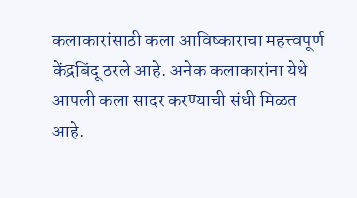कलाकारांसाठी कला आविष्काराचा महत्त्वपूर्ण केंद्रबिंदू ठरले आहे. अनेक कलाकारांना येथे आपली कला सादर करण्याची संधी मिळत आहे.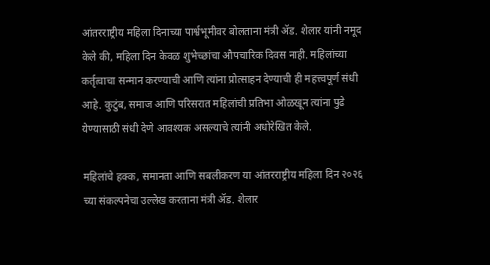आंतरराष्ट्रीय महिला दिनाच्या पार्श्वभूमीवर बोलताना मंत्री ॲड. शेलार यांनी नमूद केले की, महिला दिन केवळ शुभेच्छांचा औपचारिक दिवस नाही. महिलांच्या कर्तृत्वाचा सन्मान करण्याची आणि त्यांना प्रोत्साहन देण्याची ही महत्त्वपूर्ण संधी आहे. कुटुंब, समाज आणि परिसरात महिलांची प्रतिभा ओळखून त्यांना पुढे येण्यासाठी संधी देणे आवश्यक असल्याचे त्यांनी अधोरेखित केले.

महिलांचे हक्क, समानता आणि सबलीकरण या आंतरराष्ट्रीय महिला दिन २०२६ च्या संकल्पनेचा उल्लेख करताना मंत्री ॲड. शेलार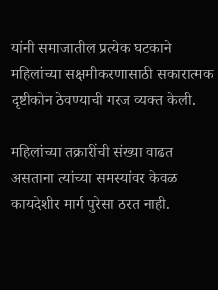यांनी समाजातील प्रत्येक घटकाने महिलांच्या सक्षमीकरणासाठी सकारात्मक दृष्टीकोन ठेवण्याची गरज व्यक्त केली.

महिलांच्या तक्रारींची संख्या वाढत असताना त्यांच्या समस्यांवर केवळ कायदेशीर मार्ग पुरेसा ठरत नाही.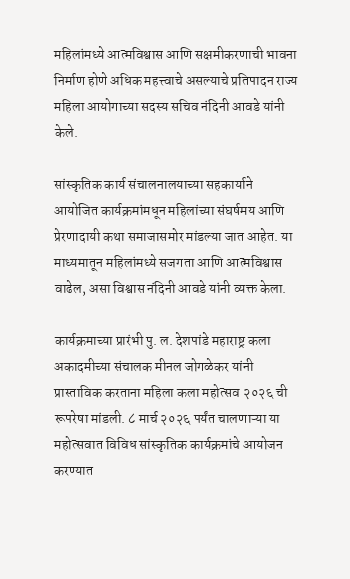महिलांमध्ये आत्मविश्वास आणि सक्षमीकरणाची भावना निर्माण होणे अधिक महत्त्वाचे असल्याचे प्रतिपादन राज्य महिला आयोगाच्या सदस्य सचिव नंदिनी आवडे यांनी केले.

सांस्कृतिक कार्य संचालनालयाच्या सहकार्याने आयोजित कार्यक्रमांमधून महिलांच्या संघर्षमय आणि प्रेरणादायी कथा समाजासमोर मांडल्या जात आहेत. या माध्यमातून महिलांमध्ये सजगता आणि आत्मविश्वास वाढेल, असा विश्वास नंदिनी आवडे यांनी व्यक्त केला.

कार्यक्रमाच्या प्रारंभी पु. ल. देशपांडे महाराष्ट्र कला अकादमीच्या संचालक मीनल जोगळेकर यांनी प्रास्ताविक करताना महिला कला महोत्सव २०२६ ची रूपरेषा मांडली. ८ मार्च २०२६ पर्यंत चालणाऱ्या या महोत्सवात विविध सांस्कृतिक कार्यक्रमांचे आयोजन करण्यात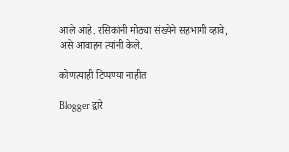आले आहे. रसिकांनी मोठ्या संख्येने सहभागी व्हावे, असे आवाहन त्यांनी केले.

कोणत्याही टिप्पण्‍या नाहीत

Blogger द्वारे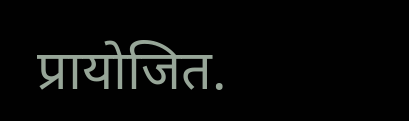प्रायोजित.